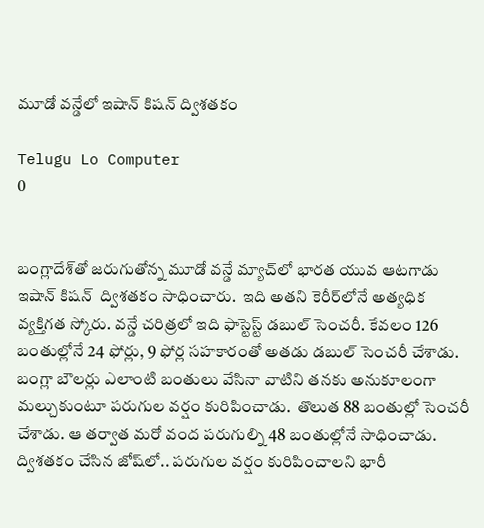మూడో వన్డేలో ఇషాన్ కిషన్ ద్విశతకం

Telugu Lo Computer
0


బంగ్లాదేశ్‌తో జరుగుతోన్న మూడో వన్డే మ్యాచ్‌లో భారత యువ ఆటగాడు ఇషాన్ కిషన్  ద్విశతకం సాధించారు.  ఇది అతని కెరీర్‌లోనే అత్యధిక వ్యక్తిగత స్కోరు. వన్డే చరిత్రలో ఇది ఫాస్టెస్ట్ డబుల్ సెంచరీ. కేవలం 126 బంతుల్లోనే 24 ఫోర్లు, 9 ఫోర్ల సహకారంతో అతడు డబుల్ సెంచరీ చేశాడు. బంగ్లా బౌలర్లు ఎలాంటి బంతులు వేసినా వాటిని తనకు అనుకూలంగా మల్చుకుంటూ పరుగుల వర్షం కురిపించాడు.  తొలుత 88 బంతుల్లో సెంచరీ చేశాడు. ఆ తర్వాత మరో వంద పరుగుల్ని 48 బంతుల్లోనే సాధించాడు. ద్విశతకం చేసిన జోష్‌లో.. పరుగుల వర్షం కురిపించాలని భారీ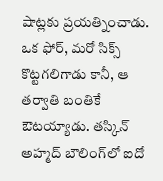షాట్లకు ప్రయత్నించాడు. ఒక ఫోర్, మరో సిక్స్ కొట్టగలిగాడు కానీ, ఆ తర్వాతి బంతికే ఔటయ్యాడు. తస్కిన్ అహ్మద్ బౌలింగ్‌లో ఐదో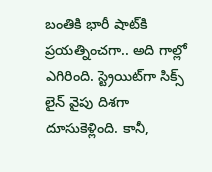బంతికి భారీ షాట్‌కి ప్రయత్నించగా.. అది గాల్లో ఎగిరింది. స్ట్రెయిట్‌గా సిక్స్ లైన్ వైపు దిశగా దూసుకెళ్లింది. కానీ,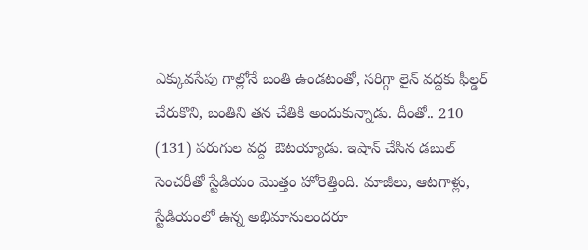ఎక్కువసేపు గాల్లోనే బంతి ఉండటంతో, సరిగ్గా లైన్ వద్దకు ఫీల్డర్ చేరుకొని, బంతిని తన చేతికి అందుకున్నాడు. దీంతో.. 210 (131) పరుగుల వద్ద  ఔటయ్యాడు. ఇషాన్ చేసిన డబుల్ సెంచరీతో స్టేడియం మొత్తం హోరెత్తింది. మాజీలు, ఆటగాళ్లు, స్టేడియంలో ఉన్న అభిమానులందరూ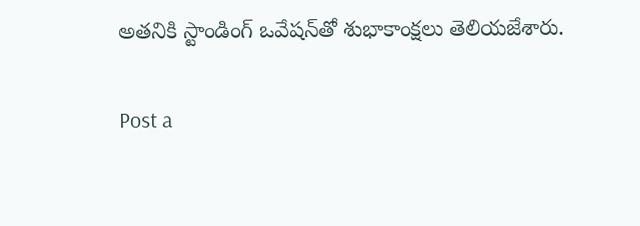అతనికి స్టాండింగ్ ఒవేషన్‌తో శుభాకాంక్షలు తెలియజేశారు.

Post a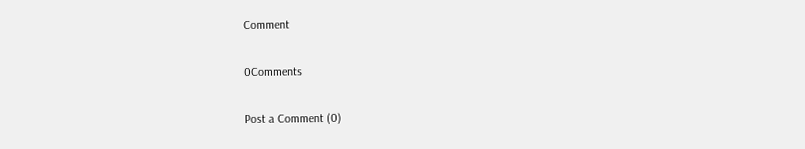Comment

0Comments

Post a Comment (0)